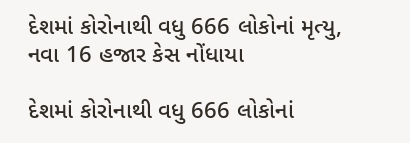દેશમાં કોરોનાથી વધુ 666 લોકોનાં મૃત્યુ, નવા 16 હજાર કેસ નોંધાયા

દેશમાં કોરોનાથી વધુ 666 લોકોનાં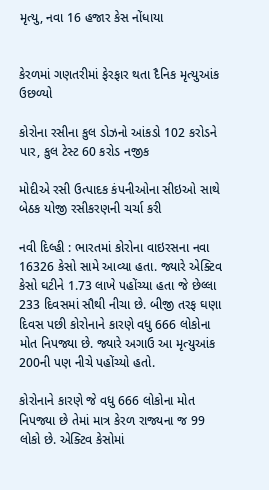મૃત્યુ, નવા 16 હજાર કેસ નોંધાયા


કેરળમાં ગણતરીમાં ફેરફાર થતા દૈનિક મૃત્યુઆંક ઉછળ્યો

કોરોના રસીના કુલ ડોઝનો આંકડો 102 કરોડને પાર, કુલ ટેસ્ટ 60 કરોડ નજીક

મોદીએ રસી ઉત્પાદક કંપનીઓના સીઇઓ સાથે બેઠક યોજી રસીકરણની ચર્ચા કરી

નવી દિલ્હી : ભારતમાં કોરોના વાઇરસના નવા 16326 કેસો સામે આવ્યા હતા. જ્યારે એક્ટિવ કેસો ઘટીને 1.73 લાખે પહોંચ્યા હતા જે છેલ્લા 233 દિવસમાં સૌથી નીચા છે. બીજી તરફ ઘણા દિવસ પછી કોરોનાને કારણે વધુ 666 લોકોના મોત નિપજ્યા છે. જ્યારે અગાઉ આ મૃત્યુઆંક 200ની પણ નીચે પહોંચ્યો હતો.

કોરોનાને કારણે જે વધુ 666 લોકોના મોત નિપજ્યા છે તેમાં માત્ર કેરળ રાજ્યના જ 99 લોકો છે. એક્ટિવ કેસોમાં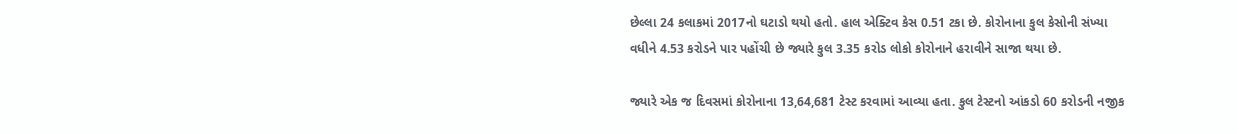છેલ્લા 24 કલાકમાં 2017નો ઘટાડો થયો હતો. હાલ એક્ટિવ કેસ 0.51 ટકા છે. કોરોનાના કુલ કેસોની સંખ્યા વધીને 4.53 કરોડને પાર પહોંચી છે જ્યારે કુલ 3.35 કરોડ લોકો કોરોનાને હરાવીને સાજા થયા છે.

જ્યારે એક જ દિવસમાં કોરોનાના 13,64,681 ટેસ્ટ કરવામાં આવ્યા હતા. કુલ ટેસ્ટનો આંકડો 60 કરોડની નજીક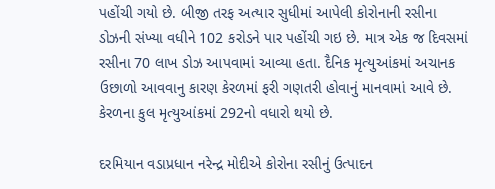પહોંચી ગયો છે. બીજી તરફ અત્યાર સુધીમાં આપેલી કોરોનાની રસીના ડોઝની સંખ્યા વધીને 102 કરોડને પાર પહોંચી ગઇ છે. માત્ર એક જ દિવસમાં રસીના 70 લાખ ડોઝ આપવામાં આવ્યા હતા. દૈનિક મૃત્યુઆંકમાં અચાનક ઉછાળો આવવાનુ કારણ કેરળમાં ફરી ગણતરી હોવાનું માનવામાં આવે છે. કેરળના કુલ મૃત્યુઆંકમાં 292નો વધારો થયો છે.

દરમિયાન વડાપ્રધાન નરેન્દ્ર મોદીએ કોરોના રસીનું ઉત્પાદન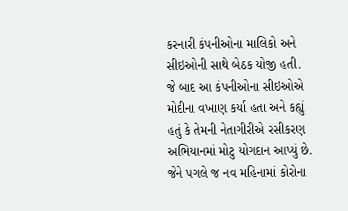કરનારી કંપનીઓના માલિકો અને સીઇઓની સાથે બેઠક યોજી હતી. જે બાદ આ કંપનીઓના સીઇઓએ મોદીના વખાણ કર્યા હતા અને કહ્યું હતું કે તેમની નેતાગીરીએ રસીકરણ અભિયાનમાં મોટુ યોગદાન આપ્યું છે. જેને પગલે જ નવ મહિનામાં કોરોના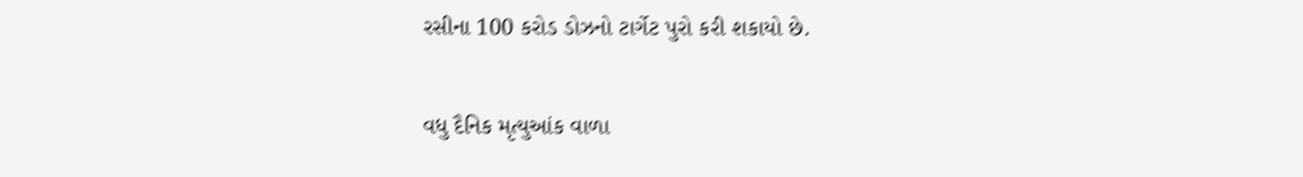રસીના 100 કરોડ ડોઝનો ટાર્ગેટ પુરો કરી શકાયો છે.

વધુ દૈનિક મૃત્યુઆંક વાળા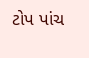ટોપ પાંચ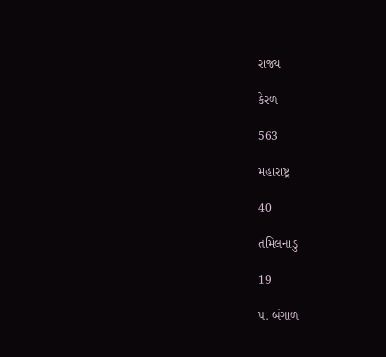રાજ્ય

કેરળ

563

મહારાષ્ટ્ર

40

તમિલનાડુ

19

પ. બંગાળ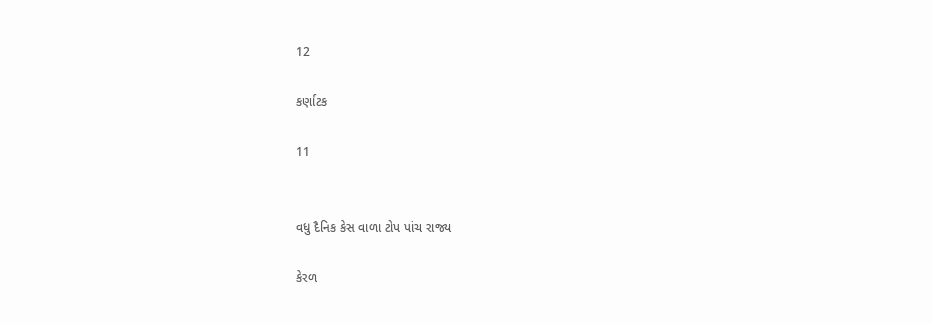12

કર્ણાટક

11


વધુ દૈનિક કેસ વાળા ટોપ પાંચ રાજ્ય

કેરળ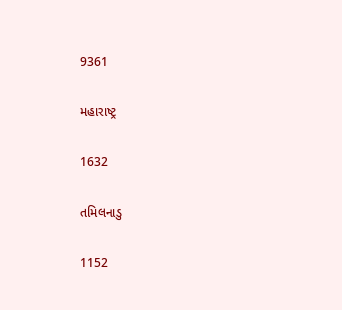9361

મહારાષ્ટ્ર

1632

તમિલનાડુ

1152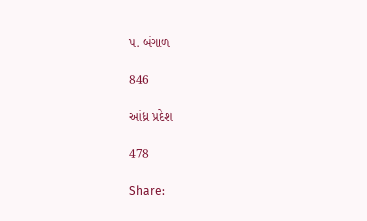પ. બંગાળ

846

આંધ્ર પ્રદેશ

478

Share: